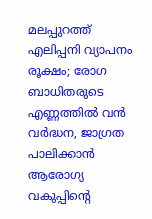മലപ്പുറത്ത് എലിപ്പനി വ്യാപനം രൂക്ഷം; രോഗ ബാധിതരുടെ എണ്ണത്തില്‍ വന്‍ വര്‍ദ്ധന, ജാഗ്രത പാലിക്കാന്‍ ആരോഗ്യ വകുപ്പിന്റെ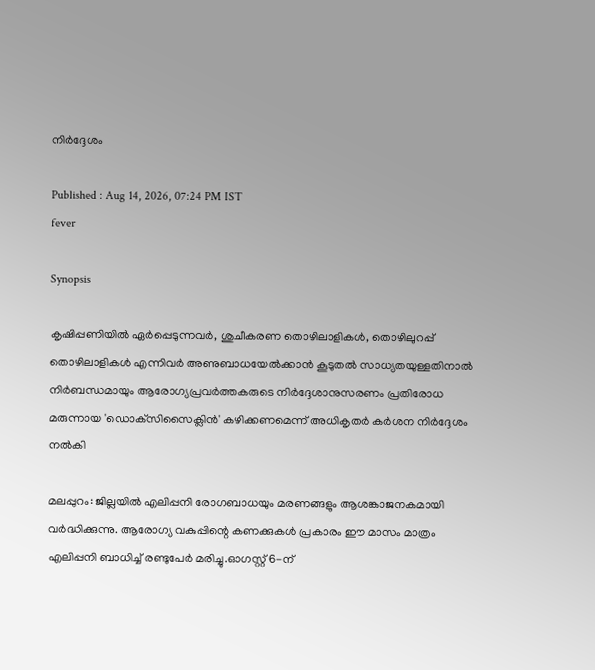നിര്‍ദ്ദേശം

Published : Aug 14, 2026, 07:24 PM IST
fever

Synopsis

കൃഷിപ്പണിയില്‍ ഏര്‍പ്പെടുന്നവര്‍, ശുചീകരണ തൊഴിലാളികള്‍, തൊഴിലുറപ്പ് തൊഴിലാളികള്‍ എന്നിവര്‍ അണുബാധയേല്‍ക്കാന്‍ കൂടുതല്‍ സാധ്യതയുള്ളതിനാല്‍ നിര്‍ബന്ധമായും ആരോഗ്യപ്രവര്‍ത്തകരുടെ നിര്‍ദ്ദേശാനുസരണം പ്രതിരോധ മരുന്നായ 'ഡൊക്‌സിസൈക്ലിന്‍' കഴിക്കണമെന്ന് അധികൃതര്‍ കര്‍ശന നിര്‍ദ്ദേശം നല്‍കി

മലപ്പുറം: ജില്ലയില്‍ എലിപ്പനി രോഗബാധയും മരണങ്ങളും ആശങ്കാജനകമായി വര്‍ദ്ധിക്കുന്നു. ആരോഗ്യ വകുപ്പിന്റെ കണക്കുകള്‍ പ്രകാരം ഈ മാസം മാത്രം എലിപ്പനി ബാധിച്ച് രണ്ടുപേര്‍ മരിച്ചു.ഓഗസ്റ്റ് 6-ന്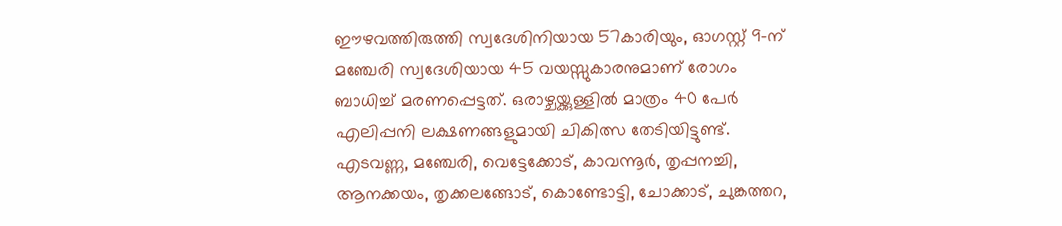ഈഴവത്തിരുത്തി സ്വദേശിനിയായ 57കാരിയും, ഓഗസ്റ്റ് 9-ന് മഞ്ചേരി സ്വദേശിയായ 45 വയസ്സുകാരനുമാണ് രോഗം ബാധിച്ച് മരണപ്പെട്ടത്. ഒരാഴ്ചയ്ക്കുള്ളില്‍ മാത്രം 40 പേര്‍ എലിപ്പനി ലക്ഷണങ്ങളുമായി ചികിത്സ തേടിയിട്ടുണ്ട്. എടവണ്ണ, മഞ്ചേരി, വെട്ടേക്കോട്, കാവന്നൂര്‍, തൃപ്പനച്ചി, ആനക്കയം, തൃക്കലങ്ങോട്, കൊണ്ടോട്ടി, ചോക്കാട്, ചുങ്കത്തറ,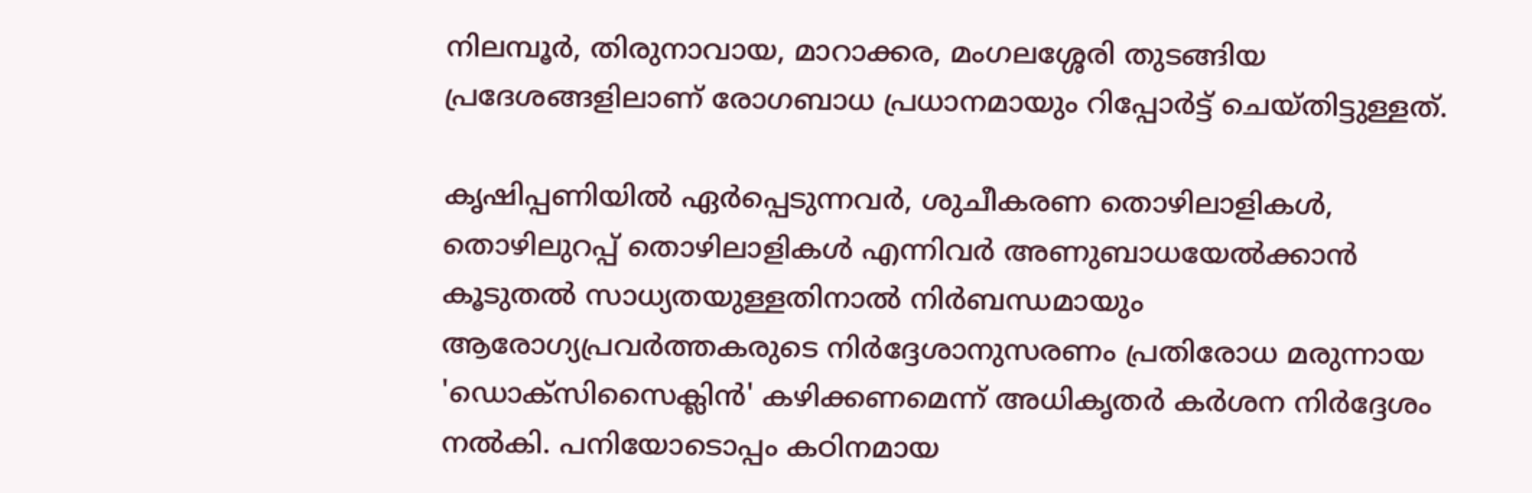നിലമ്പൂര്‍, തിരുനാവായ, മാറാക്കര, മംഗലശ്ശേരി തുടങ്ങിയ പ്രദേശങ്ങളിലാണ് രോഗബാധ പ്രധാനമായും റിപ്പോര്‍ട്ട് ചെയ്തിട്ടുള്ളത്.

കൃഷിപ്പണിയില്‍ ഏര്‍പ്പെടുന്നവര്‍, ശുചീകരണ തൊഴിലാളികള്‍, തൊഴിലുറപ്പ് തൊഴിലാളികള്‍ എന്നിവര്‍ അണുബാധയേല്‍ക്കാന്‍ കൂടുതല്‍ സാധ്യതയുള്ളതിനാല്‍ നിര്‍ബന്ധമായും ആരോഗ്യപ്രവര്‍ത്തകരുടെ നിര്‍ദ്ദേശാനുസരണം പ്രതിരോധ മരുന്നായ 'ഡൊക്‌സിസൈക്ലിന്‍' കഴിക്കണമെന്ന് അധികൃതര്‍ കര്‍ശന നിര്‍ദ്ദേശം നല്‍കി. പനിയോടൊപ്പം കഠിനമായ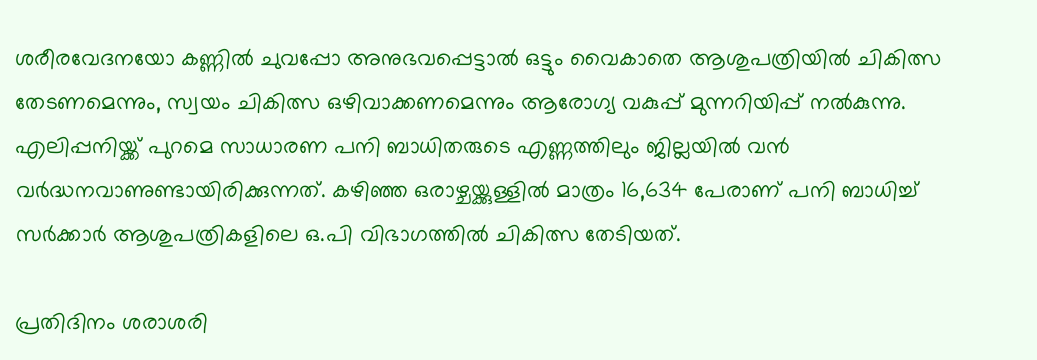ശരീരവേദനയോ കണ്ണില്‍ ചുവപ്പോ അനുഭവപ്പെട്ടാല്‍ ഒട്ടും വൈകാതെ ആശുപത്രിയില്‍ ചികിത്സ തേടണമെന്നും, സ്വയം ചികിത്സ ഒഴിവാക്കണമെന്നും ആരോഗ്യ വകുപ്പ് മുന്നറിയിപ്പ് നല്‍കുന്നു. എലിപ്പനിയ്ക്ക് പുറമെ സാധാരണ പനി ബാധിതരുടെ എണ്ണത്തിലും ജില്ലയില്‍ വന്‍ വര്‍ദ്ധനവാണുണ്ടായിരിക്കുന്നത്. കഴിഞ്ഞ ഒരാഴ്ചയ്ക്കുള്ളില്‍ മാത്രം 16,634 പേരാണ് പനി ബാധിച്ച് സര്‍ക്കാര്‍ ആശുപത്രികളിലെ ഒ.പി വിഭാഗത്തില്‍ ചികിത്സ തേടിയത്.

പ്രതിദിനം ശരാശരി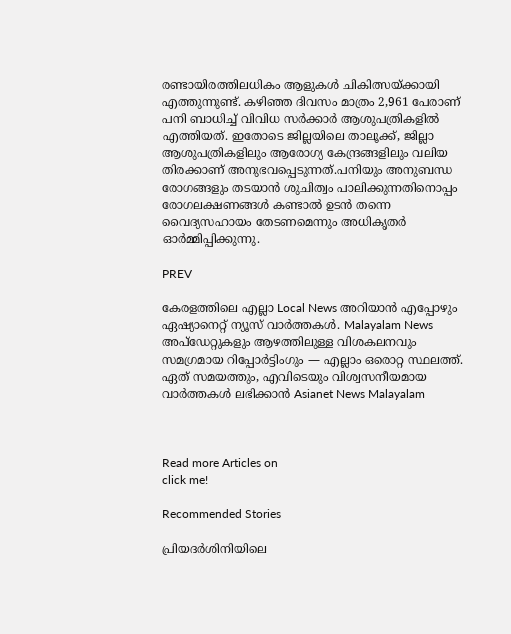രണ്ടായിരത്തിലധികം ആളുകള്‍ ചികിത്സയ്ക്കായി എത്തുന്നുണ്ട്. കഴിഞ്ഞ ദിവസം മാത്രം 2,961 പേരാണ് പനി ബാധിച്ച് വിവിധ സര്‍ക്കാര്‍ ആശുപത്രികളില്‍ എത്തിയത്. ഇതോടെ ജില്ലയിലെ താലൂക്ക്, ജില്ലാ ആശുപത്രികളിലും ആരോഗ്യ കേന്ദ്രങ്ങളിലും വലിയ തിരക്കാണ് അനുഭവപ്പെടുന്നത്.പനിയും അനുബന്ധ രോഗങ്ങളും തടയാന്‍ ശുചിത്വം പാലിക്കുന്നതിനൊപ്പം രോഗലക്ഷണങ്ങള്‍ കണ്ടാല്‍ ഉടന്‍ തന്നെ വൈദ്യസഹായം തേടണമെന്നും അധികൃതര്‍ ഓര്‍മ്മിപ്പിക്കുന്നു.

PREV

കേരളത്തിലെ എല്ലാ Local News അറിയാൻ എപ്പോഴും ഏഷ്യാനെറ്റ് ന്യൂസ് വാർത്തകൾ. Malayalam News  അപ്‌ഡേറ്റുകളും ആഴത്തിലുള്ള വിശകലനവും സമഗ്രമായ റിപ്പോർട്ടിംഗും — എല്ലാം ഒരൊറ്റ സ്ഥലത്ത്. ഏത് സമയത്തും, എവിടെയും വിശ്വസനീയമായ വാർത്തകൾ ലഭിക്കാൻ Asianet News Malayalam



Read more Articles on
click me!

Recommended Stories

പ്രിയദർശിനിയിലെ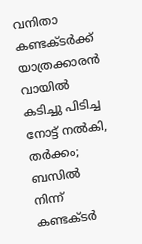വനിതാ കണ്ടക്ടർക്ക് യാത്രക്കാരൻ വായിൽ കടിച്ചു പിടിച്ച നോട്ട് നൽകി, തർക്കം; ബസിൽ നിന്ന് കണ്ടക്ടർ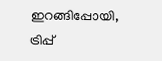ഇറങ്ങിപ്പോയി, ട്രിപ്പ്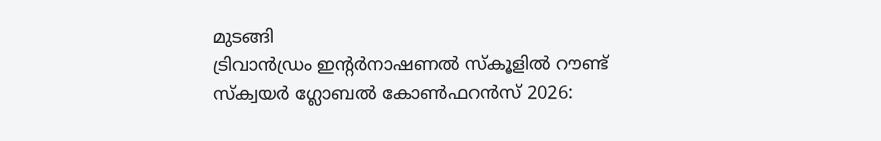മുടങ്ങി
ട്രിവാൻഡ്രം ഇന്റർനാഷണൽ സ്കൂളിൽ റൗണ്ട് സ്ക്വയർ ഗ്ലോബൽ കോൺഫറൻസ് 2026: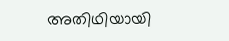അതിഥിയായി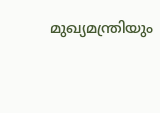മുഖ്യമന്ത്രിയും